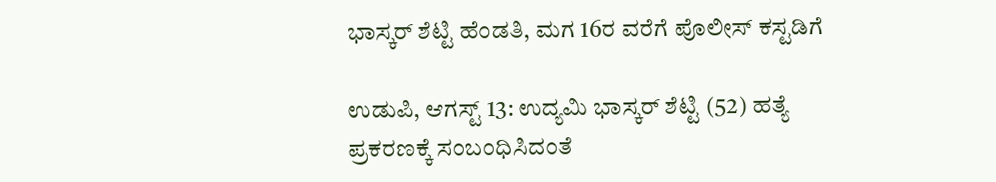ಭಾಸ್ಕರ್ ಶೆಟ್ಟಿ ಹೆಂಡತಿ, ಮಗ 16ರ ವರೆಗೆ ಪೊಲೀಸ್ ಕಸ್ಟಡಿಗೆ

ಉಡುಪಿ, ಆಗಸ್ಟ್ 13: ಉದ್ಯಮಿ ಭಾಸ್ಕರ್ ಶೆಟ್ಟಿ (52) ಹತ್ಯೆ ಪ್ರಕರಣಕ್ಕೆ ಸಂಬಂಧಿಸಿದಂತೆ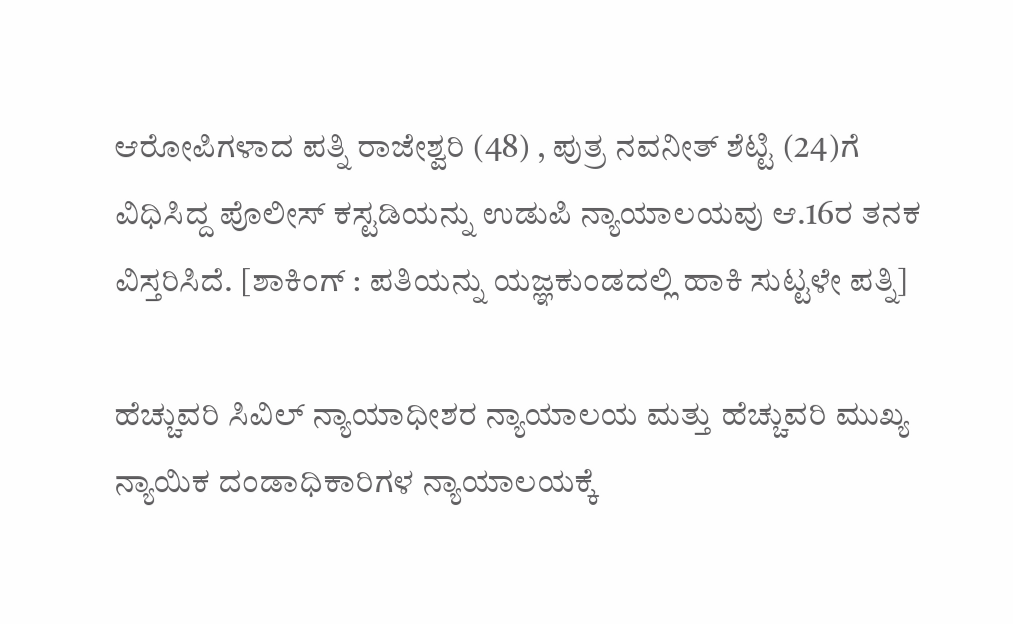ಆರೋಪಿಗಳಾದ ಪತ್ನಿ ರಾಜೇಶ್ವರಿ (48) , ಪುತ್ರ ನವನೀತ್ ಶೆಟ್ಟಿ (24)ಗೆ ವಿಧಿಸಿದ್ದ ಪೊಲೀಸ್ ಕಸ್ಟಡಿಯನ್ನು ಉಡುಪಿ ನ್ಯಾಯಾಲಯವು ಆ.16ರ ತನಕ ವಿಸ್ತರಿಸಿದೆ. [ಶಾಕಿಂಗ್ : ಪತಿಯನ್ನು ಯಜ್ಞಕುಂಡದಲ್ಲಿ ಹಾಕಿ ಸುಟ್ಟಳೇ ಪತ್ನಿ]

ಹೆಚ್ಚುವರಿ ಸಿವಿಲ್ ನ್ಯಾಯಾಧೀಶರ ನ್ಯಾಯಾಲಯ ಮತ್ತು ಹೆಚ್ಚುವರಿ ಮುಖ್ಯ ನ್ಯಾಯಿಕ ದಂಡಾಧಿಕಾರಿಗಳ ನ್ಯಾಯಾಲಯಕ್ಕೆ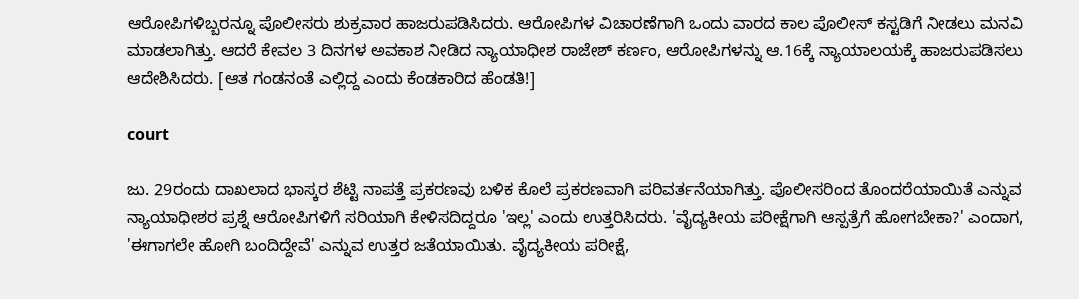ಆರೋಪಿಗಳಿಬ್ಬರನ್ನೂ ಪೊಲೀಸರು ಶುಕ್ರವಾರ ಹಾಜರುಪಡಿಸಿದರು. ಆರೋಪಿಗಳ ವಿಚಾರಣೆಗಾಗಿ ಒಂದು ವಾರದ ಕಾಲ ಪೊಲೀಸ್ ಕಸ್ಟಡಿಗೆ ನೀಡಲು ಮನವಿ ಮಾಡಲಾಗಿತ್ತು. ಆದರೆ ಕೇವಲ 3 ದಿನಗಳ ಅವಕಾಶ ನೀಡಿದ ನ್ಯಾಯಾಧೀಶ ರಾಜೇಶ್ ಕರ್ಣಂ, ಆರೋಪಿಗಳನ್ನು ಆ.16ಕ್ಕೆ ನ್ಯಾಯಾಲಯಕ್ಕೆ ಹಾಜರುಪಡಿಸಲು ಆದೇಶಿಸಿದರು. [ಆತ ಗಂಡನಂತೆ ಎಲ್ಲಿದ್ದ ಎಂದು ಕೆಂಡಕಾರಿದ ಹೆಂಡತಿ!]

court

ಜು. 29ರಂದು ದಾಖಲಾದ ಭಾಸ್ಕರ ಶೆಟ್ಟಿ ನಾಪತ್ತೆ ಪ್ರಕರಣವು ಬಳಿಕ ಕೊಲೆ ಪ್ರಕರಣವಾಗಿ ಪರಿವರ್ತನೆಯಾಗಿತ್ತು. ಪೊಲೀಸರಿಂದ ತೊಂದರೆಯಾಯಿತೆ ಎನ್ನುವ ನ್ಯಾಯಾಧೀಶರ ಪ್ರಶ್ನೆ ಆರೋಪಿಗಳಿಗೆ ಸರಿಯಾಗಿ ಕೇಳಿಸದಿದ್ದರೂ 'ಇಲ್ಲ' ಎಂದು ಉತ್ತರಿಸಿದರು. 'ವೈದ್ಯಕೀಯ ಪರೀಕ್ಷೆಗಾಗಿ ಆಸ್ಪತ್ರೆಗೆ ಹೋಗಬೇಕಾ?' ಎಂದಾಗ, 'ಈಗಾಗಲೇ ಹೋಗಿ ಬಂದಿದ್ದೇವೆ' ಎನ್ನುವ ಉತ್ತರ ಜತೆಯಾಯಿತು. ವೈದ್ಯಕೀಯ ಪರೀಕ್ಷೆ,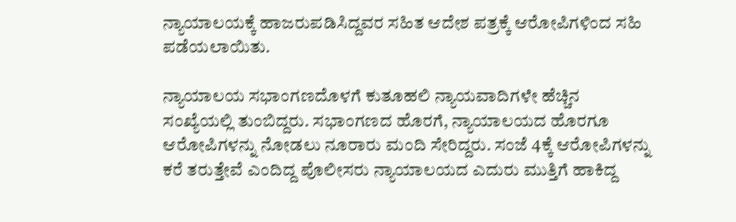ನ್ಯಾಯಾಲಯಕ್ಕೆ ಹಾಜರುಪಡಿಸಿದ್ದವರ ಸಹಿತ ಆದೇಶ ಪತ್ರಕ್ಕೆ ಆರೋಪಿಗಳಿಂದ ಸಹಿ ಪಡೆಯಲಾಯಿತು.

ನ್ಯಾಯಾಲಯ ಸಭಾಂಗಣದೊಳಗೆ ಕುತೂಹಲಿ ನ್ಯಾಯವಾದಿಗಳೇ ಹೆಚ್ಚಿನ ಸಂಖ್ಯೆಯಲ್ಲಿ ತುಂಬಿದ್ದರು. ಸಭಾಂಗಣದ ಹೊರಗೆ, ನ್ಯಾಯಾಲಯದ ಹೊರಗೂ ಆರೋಪಿಗಳನ್ನು ನೋಡಲು ನೂರಾರು ಮಂದಿ ಸೇರಿದ್ದರು. ಸಂಜೆ 4ಕ್ಕೆ ಆರೋಪಿಗಳನ್ನು ಕರೆ ತರುತ್ತೇವೆ ಎಂದಿದ್ದ ಪೊಲೀಸರು ನ್ಯಾಯಾಲಯದ ಎದುರು ಮುತ್ತಿಗೆ ಹಾಕಿದ್ದ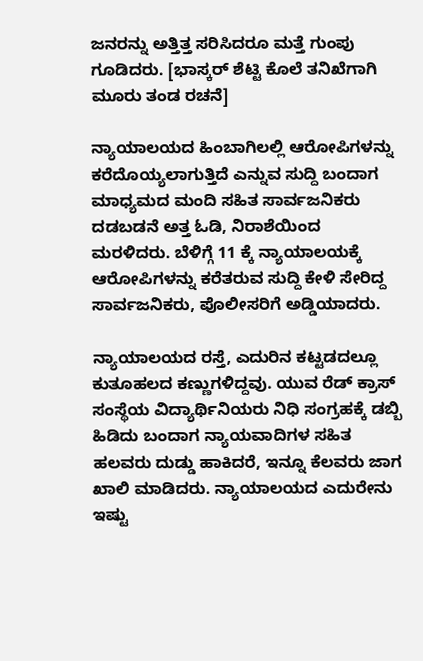ಜನರನ್ನು ಅತ್ತಿತ್ತ ಸರಿಸಿದರೂ ಮತ್ತೆ ಗುಂಪು ಗೂಡಿದರು. [ಭಾಸ್ಕರ್ ಶೆಟ್ಟಿ ಕೊಲೆ ತನಿಖೆಗಾಗಿ ಮೂರು ತಂಡ ರಚನೆ]

ನ್ಯಾಯಾಲಯದ ಹಿಂಬಾಗಿಲಲ್ಲಿ ಆರೋಪಿಗಳನ್ನು ಕರೆದೊಯ್ಯಲಾಗುತ್ತಿದೆ ಎನ್ನುವ ಸುದ್ದಿ ಬಂದಾಗ ಮಾಧ್ಯಮದ ಮಂದಿ ಸಹಿತ ಸಾರ್ವಜನಿಕರು ದಡಬಡನೆ ಅತ್ತ ಓಡಿ, ನಿರಾಶೆಯಿಂದ ಮರಳಿದರು. ಬೆಳಿಗ್ಗೆ 11 ಕ್ಕೆ ನ್ಯಾಯಾಲಯಕ್ಕೆ ಆರೋಪಿಗಳನ್ನು ಕರೆತರುವ ಸುದ್ದಿ ಕೇಳಿ ಸೇರಿದ್ದ ಸಾರ್ವಜನಿಕರು, ಪೊಲೀಸರಿಗೆ ಅಡ್ಡಿಯಾದರು.

ನ್ಯಾಯಾಲಯದ ರಸ್ತೆ, ಎದುರಿನ ಕಟ್ಟಡದಲ್ಲೂ ಕುತೂಹಲದ ಕಣ್ಣುಗಳಿದ್ದವು. ಯುವ ರೆಡ್ ಕ್ರಾಸ್ ಸಂಸ್ಥೆಯ ವಿದ್ಯಾರ್ಥಿನಿಯರು ನಿಧಿ ಸಂಗ್ರಹಕ್ಕೆ ಡಬ್ಬಿ ಹಿಡಿದು ಬಂದಾಗ ನ್ಯಾಯವಾದಿಗಳ ಸಹಿತ ಹಲವರು ದುಡ್ಡು ಹಾಕಿದರೆ, ಇನ್ನೂ ಕೆಲವರು ಜಾಗ ಖಾಲಿ ಮಾಡಿದರು. ನ್ಯಾಯಾಲಯದ ಎದುರೇನು ಇಷ್ಟು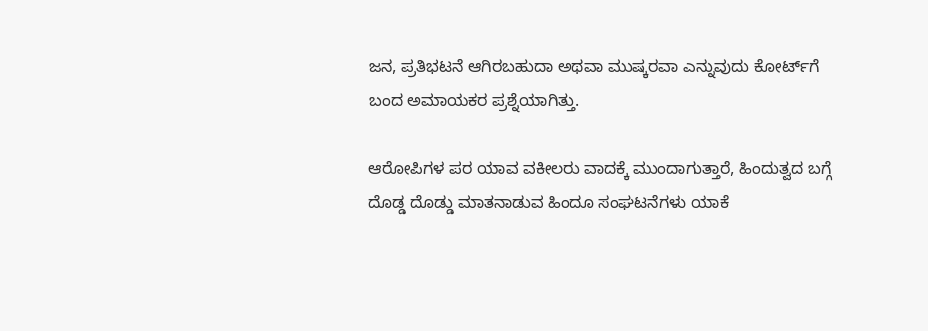ಜನ, ಪ್ರತಿಭಟನೆ ಆಗಿರಬಹುದಾ ಅಥವಾ ಮುಷ್ಕರವಾ ಎನ್ನುವುದು ಕೋರ್ಟ್‌ಗೆ ಬಂದ ಅಮಾಯಕರ ಪ್ರಶ್ನೆಯಾಗಿತ್ತು.

ಆರೋಪಿಗಳ ಪರ ಯಾವ ವಕೀಲರು ವಾದಕ್ಕೆ ಮುಂದಾಗುತ್ತಾರೆ, ಹಿಂದುತ್ವದ ಬಗ್ಗೆ ದೊಡ್ಡ ದೊಡ್ಡು ಮಾತನಾಡುವ ಹಿಂದೂ ಸಂಘಟನೆಗಳು ಯಾಕೆ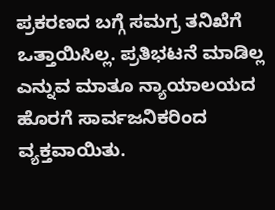ಪ್ರಕರಣದ ಬಗ್ಗೆ ಸಮಗ್ರ ತನಿಖೆಗೆ ಒತ್ತಾಯಿಸಿಲ್ಲ. ಪ್ರತಿಭಟನೆ ಮಾಡಿಲ್ಲ ಎನ್ನುವ ಮಾತೂ ನ್ಯಾಯಾಲಯದ ಹೊರಗೆ ಸಾರ್ವಜನಿಕರಿಂದ ವ್ಯಕ್ತವಾಯಿತು.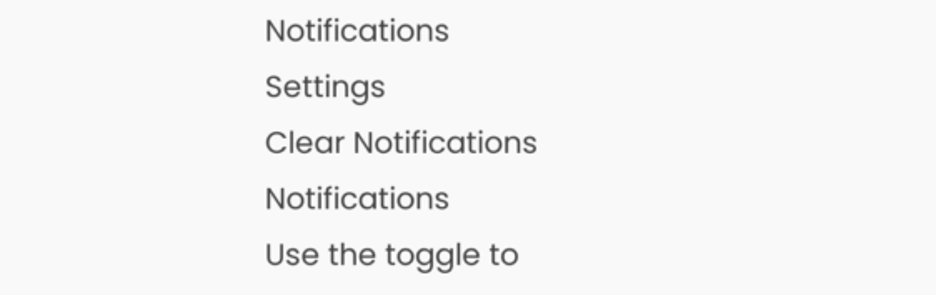Notifications
Settings
Clear Notifications
Notifications
Use the toggle to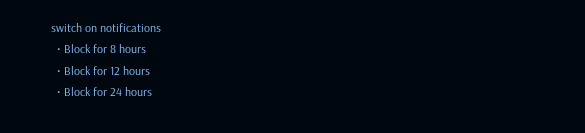switch on notifications
  • Block for 8 hours
  • Block for 12 hours
  • Block for 24 hours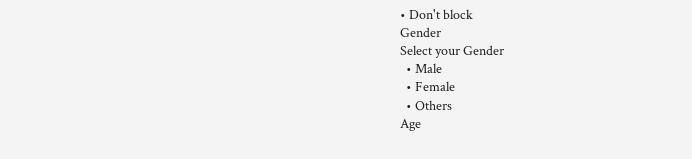• Don't block
Gender
Select your Gender
  • Male
  • Female
  • Others
Age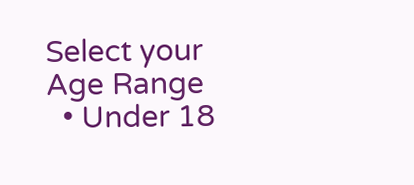Select your Age Range
  • Under 18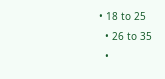• 18 to 25
  • 26 to 35
  •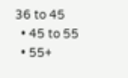36 to 45
  • 45 to 55
  • 55+